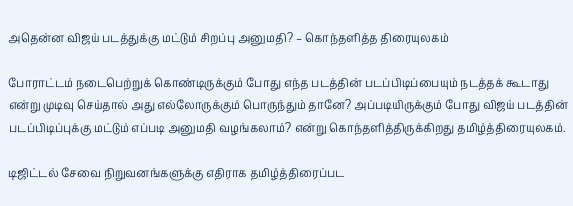அதென்ன விஜய் படத்துக்கு மட்டும் சிறப்பு அனுமதி? – கொந்தளித்த திரையுலகம்

போராட்டம் நடைபெற்றுக் கொண்டிருக்கும் போது எந்த படத்தின் படப்பிடிப்பையும் நடத்தக் கூடாது என்று முடிவு செய்தால் அது எல்லோருக்கும் பொருந்தும் தானே? அப்படியிருக்கும் போது விஜய் படத்தின் படப்பிடிப்புக்கு மட்டும் எப்படி அனுமதி வழங்கலாம்? என்று கொந்தளித்திருக்கிறது தமிழ்த்திரையுலகம்.

டிஜிட்டல் சேவை நிறுவனங்களுக்கு எதிராக தமிழ்த்திரைப்பட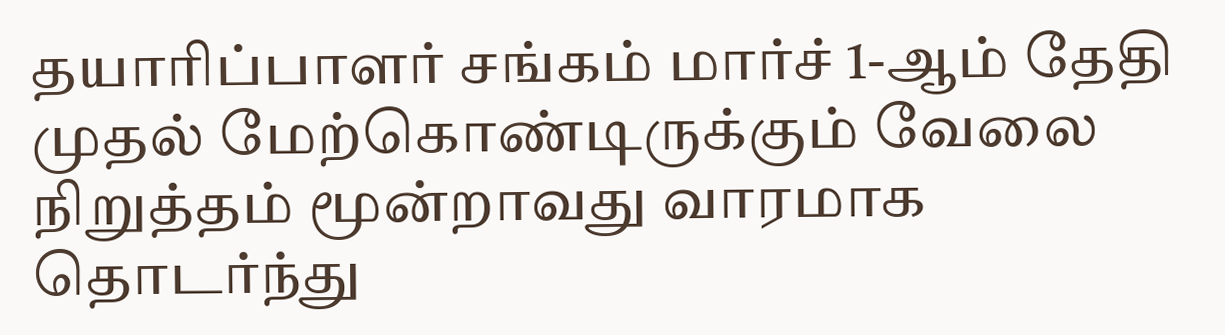தயாரிப்பாளர் சங்கம் மார்ச் 1-ஆம் தேதி முதல் மேற்கொண்டிருக்கும் வேலை நிறுத்தம் மூன்றாவது வாரமாக தொடர்ந்து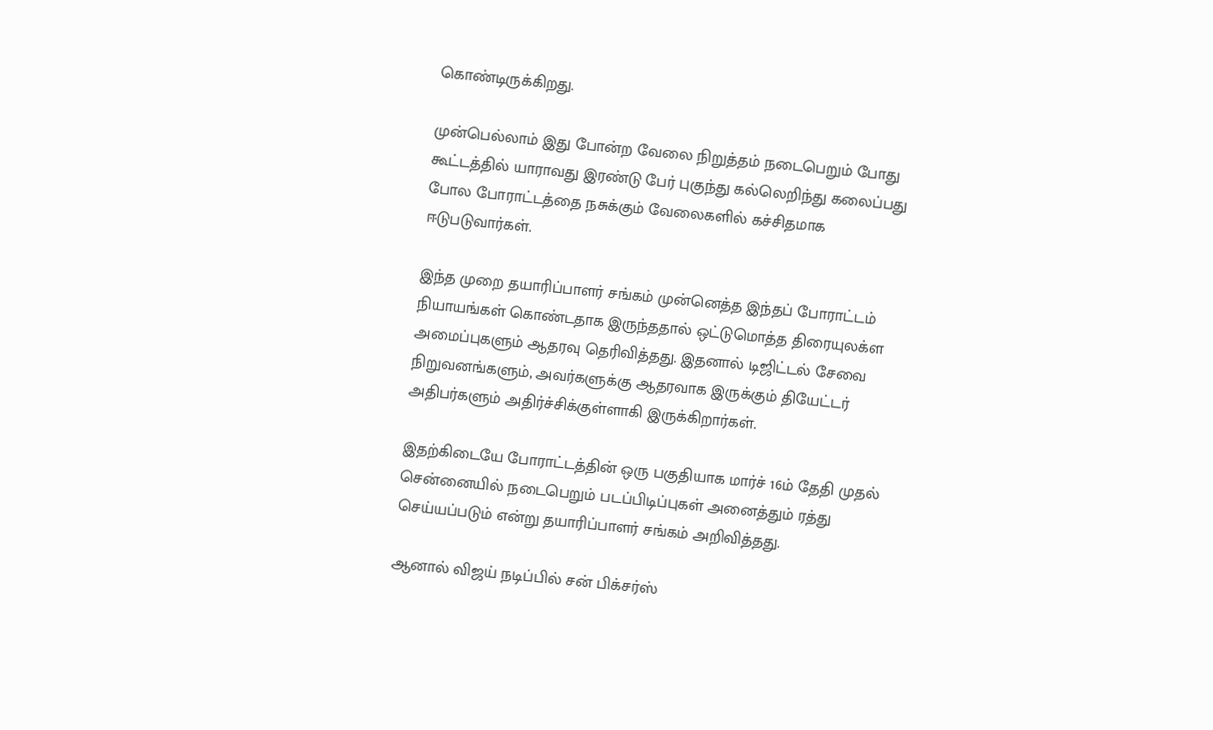கொண்டிருக்கிறது.

முன்பெல்லாம் இது போன்ற வேலை நிறுத்தம் நடைபெறும் போது கூட்டத்தில் யாராவது இரண்டு பேர் புகுந்து கல்லெறிந்து கலைப்பது போல போராட்டத்தை நசுக்கும் வேலைகளில் கச்சிதமாக ஈடுபடுவார்கள்.

இந்த முறை தயாரிப்பாளர் சங்கம் முன்னெத்த இந்தப் போராட்டம் நியாயங்கள் கொண்டதாக இருந்ததால் ஒட்டுமொத்த திரையுலக்ள அமைப்புகளும் ஆதரவு தெரிவித்தது. இதனால் டிஜிட்டல் சேவை நிறுவனங்களும், அவர்களுக்கு ஆதரவாக இருக்கும் தியேட்டர் அதிபர்களும் அதிர்ச்சிக்குள்ளாகி இருக்கிறார்கள்.

இதற்கிடையே போராட்டத்தின் ஒரு பகுதியாக மார்ச் 16ம் தேதி முதல் சென்னையில் நடைபெறும் படப்பிடிப்புகள் அனைத்தும் ரத்து செய்யப்படும் என்று தயாரிப்பாளர் சங்கம் அறிவித்தது.

ஆனால் விஜய் நடிப்பில் சன் பிக்சர்ஸ்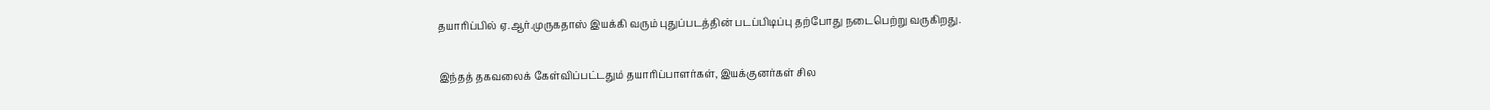தயாரிப்பில் ஏ.ஆர்.முருகதாஸ் இயக்கி வரும் புதுப்படத்தின் படப்பிடிப்பு தற்போது நடைபெற்று வருகிறது.

இந்தத் தகவலைக் கேள்விப்பட்டதும் தயாரிப்பாளர்கள், இயக்குனர்கள் சில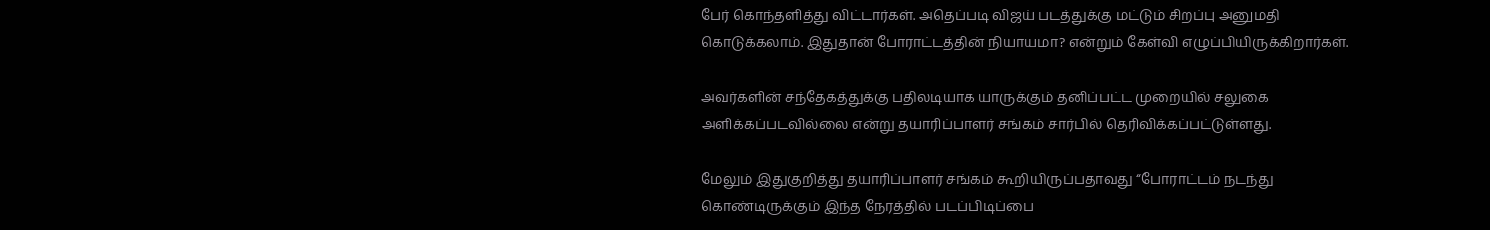பேர் கொந்தளித்து விட்டார்கள். அதெப்படி விஜய் படத்துக்கு மட்டும் சிறப்பு அனுமதி கொடுக்கலாம். இதுதான் போராட்டத்தின் நியாயமா? என்றும் கேள்வி எழுப்பியிருக்கிறார்கள்.

அவர்களின் சந்தேகத்துக்கு பதிலடியாக யாருக்கும் தனிப்பட்ட முறையில் சலுகை அளிக்கப்படவில்லை என்று தயாரிப்பாளர் சங்கம் சார்பில் தெரிவிக்கப்பட்டுள்ளது.

மேலும் இதுகுறித்து தயாரிப்பாளர் சங்கம் கூறியிருப்பதாவது “போராட்டம் நடந்து கொண்டிருக்கும் இந்த நேரத்தில் படப்பிடிப்பை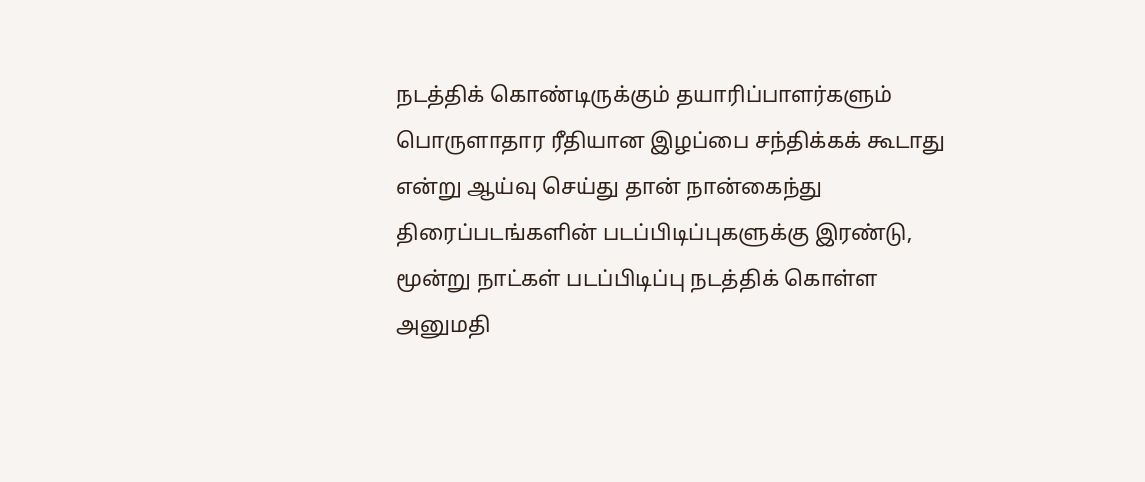நடத்திக் கொண்டிருக்கும் தயாரிப்பாளர்களும் பொருளாதார ரீதியான இழப்பை சந்திக்கக் கூடாது என்று ஆய்வு செய்து தான் நான்கைந்து திரைப்படங்களின் படப்பிடிப்புகளுக்கு இரண்டு, மூன்று நாட்கள் படப்பிடிப்பு நடத்திக் கொள்ள அனுமதி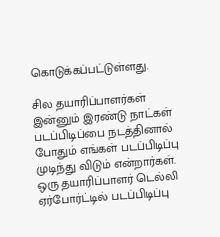கொடுக்கப்பட்டுள்ளது.

சில தயாரிப்பாளர்கள் இன்னும் இரண்டு நாட்கள் படப்பிடிப்பை நடத்தினால் போதும் எங்கள் படப்பிடிப்பு முடிந்து விடும் என்றார்கள். ஒரு தயாரிப்பாளர் டெல்லி ஏர்போர்ட்டில் படப்பிடிப்பு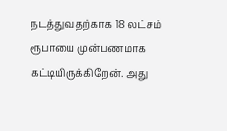நடத்துவதற்காக 18 லட்சம் ரூபாயை முன்பணமாக கட்டியிருக்கிறேன். அது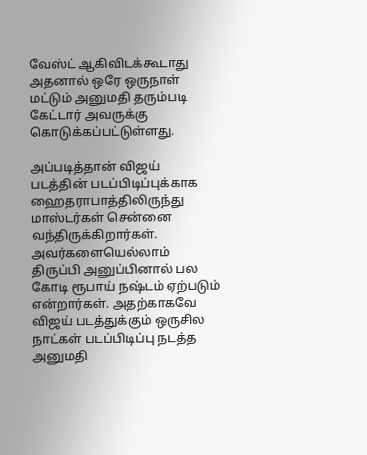வேஸ்ட் ஆகிவிடக்கூடாது அதனால் ஒரே ஒருநாள் மட்டும் அனுமதி தரும்படி கேட்டார் அவருக்கு கொடுக்கப்பட்டுள்ளது.

அப்படித்தான் விஜய் படத்தின் படப்பிடிப்புக்காக ஹைதராபாத்திலிருந்து மாஸ்டர்கள் சென்னை வந்திருக்கிறார்கள். அவர்களையெல்லாம் திருப்பி அனுப்பினால் பல கோடி ரூபாய் நஷ்டம் ஏற்படும் என்றார்கள். அதற்காகவே விஜய் படத்துக்கும் ஒருசில நாட்கள் படப்பிடிப்பு நடத்த அனுமதி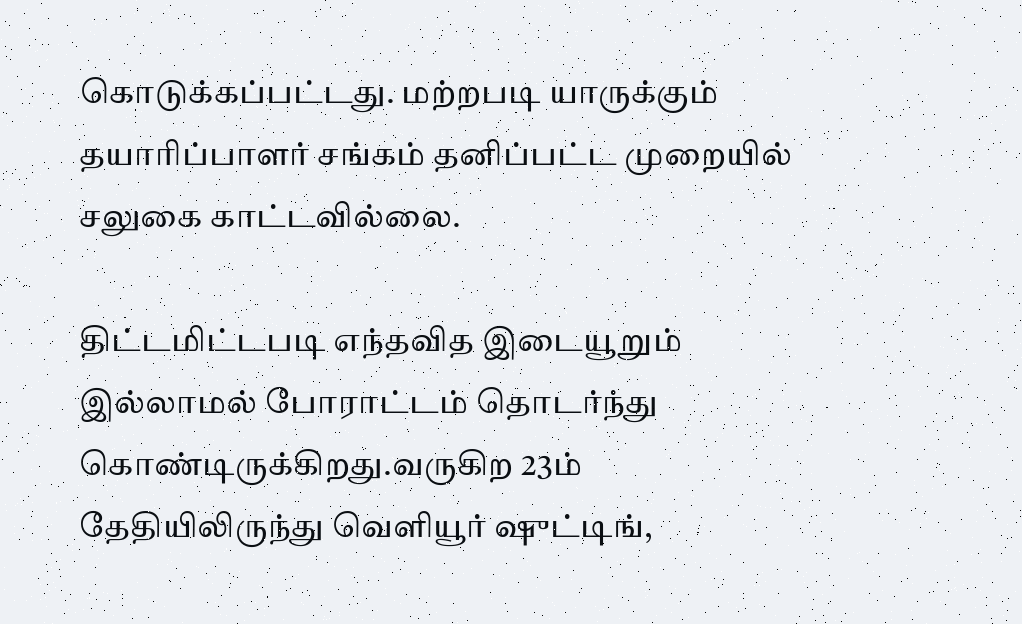கொடுக்கப்பட்டது. மற்றபடி யாருக்கும் தயாரிப்பாளர் சங்கம் தனிப்பட்ட முறையில் சலுகை காட்டவில்லை.

திட்டமிட்டபடி எந்தவித இடையூறும் இல்லாமல் போராட்டம் தொடர்ந்து கொண்டிருக்கிறது.வருகிற 23ம் தேதியிலிருந்து வெளியூர் ஷுட்டிங்,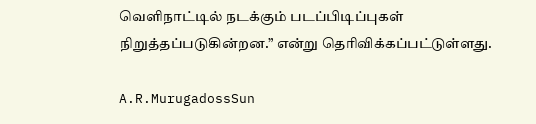வெளிநாட்டில் நடக்கும் படப்பிடிப்புகள் நிறுத்தப்படுகின்றன.” என்று தெரிவிக்கப்பட்டுள்ளது.

A.R.MurugadossSun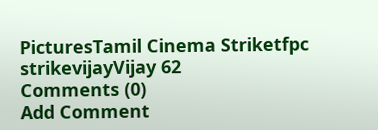PicturesTamil Cinema Striketfpc strikevijayVijay 62
Comments (0)
Add Comment